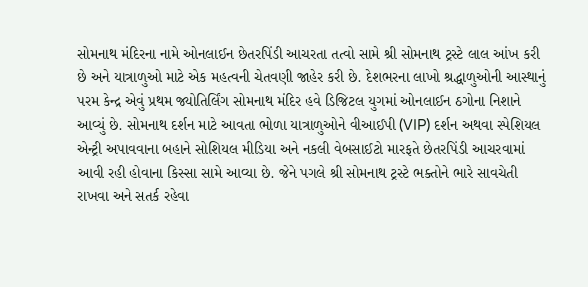સોમનાથ મંદિરના નામે ઓનલાઈન છેતરપિંડી આચરતા તત્વો સામે શ્રી સોમનાથ ટ્રસ્ટે લાલ આંખ કરી છે અને યાત્રાળુઓ માટે એક મહત્વની ચેતવણી જાહેર કરી છે. દેશભરના લાખો શ્રદ્ધાળુઓની આસ્થાનું પરમ કેન્દ્ર એવું પ્રથમ જ્યોતિર્લિંગ સોમનાથ મંદિર હવે ડિજિટલ યુગમાં ઓનલાઈન ઠગોના નિશાને આવ્યું છે. સોમનાથ દર્શન માટે આવતા ભોળા યાત્રાળુઓને વીઆઈપી (VIP) દર્શન અથવા સ્પેશિયલ એન્ટ્રી અપાવવાના બહાને સોશિયલ મીડિયા અને નકલી વેબસાઈટો મારફતે છેતરપિંડી આચરવામાં આવી રહી હોવાના કિસ્સા સામે આવ્યા છે. જેને પગલે શ્રી સોમનાથ ટ્રસ્ટે ભક્તોને ભારે સાવચેતી રાખવા અને સતર્ક રહેવા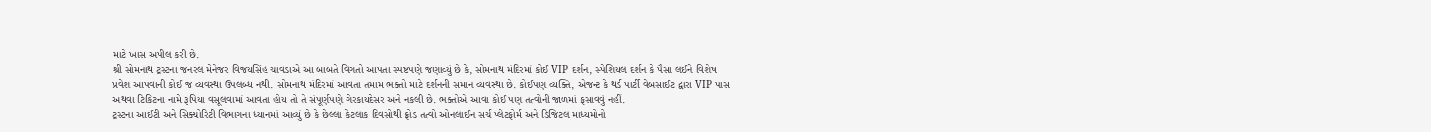માટે ખાસ અપીલ કરી છે.
શ્રી સોમનાથ ટ્રસ્ટના જનરલ મેનેજર વિજયસિંહ ચાવડાએ આ બાબતે વિગતો આપતા સ્પષ્ટપણે જણાવ્યું છે કે, સોમનાથ મંદિરમાં કોઈ VIP દર્શન, સ્પેશિયલ દર્શન કે પૈસા લઈને વિશેષ પ્રવેશ આપવાની કોઈ જ વ્યવસ્થા ઉપલબ્ધ નથી. સોમનાથ મંદિરમાં આવતા તમામ ભક્તો માટે દર્શનની સમાન વ્યવસ્થા છે. કોઈપણ વ્યક્તિ, એજન્ટ કે થર્ડ પાર્ટી વેબસાઈટ દ્વારા VIP પાસ અથવા ટિકિટના નામે રૂપિયા વસૂલવામાં આવતા હોય તો તે સંપૂર્ણપણે ગેરકાયદેસર અને નકલી છે. ભક્તોએ આવા કોઈ પણ તત્વોની જાળમાં ફસાવવું નહીં.
ટ્રસ્ટના આઈટી અને સિક્યોરિટી વિભાગના ધ્યાનમાં આવ્યું છે કે છેલ્લા કેટલાક દિવસોથી ફ્રોડ તત્વો ઓનલાઈન સર્ચ પ્લેટફોર્મ અને ડિજિટલ માધ્યમોનો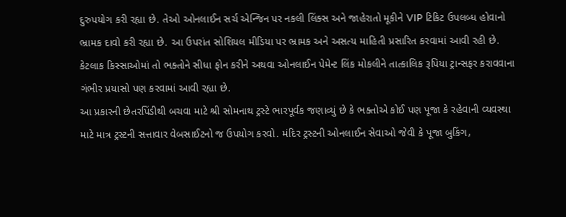દુરુપયોગ કરી રહ્યા છે. તેઓ ઓનલાઈન સર્ચ એન્જિન પર નકલી લિંક્સ અને જાહેરાતો મૂકીને VIP ટિકિટ ઉપલબ્ધ હોવાનો ભ્રામક દાવો કરી રહ્યા છે. આ ઉપરાંત સોશિયલ મીડિયા પર ભ્રામક અને અસત્ય માહિતી પ્રસારિત કરવામાં આવી રહી છે. કેટલાક કિસ્સાઓમાં તો ભક્તોને સીધા ફોન કરીને અથવા ઓનલાઈન પેમેન્ટ લિંક મોકલીને તાત્કાલિક રૂપિયા ટ્રાન્સફર કરાવવાના ગંભીર પ્રયાસો પણ કરવામાં આવી રહ્યા છે.
આ પ્રકારની છેતરપિંડીથી બચવા માટે શ્રી સોમનાથ ટ્રસ્ટે ભારપૂર્વક જણાવ્યું છે કે ભક્તોએ કોઈ પણ પૂજા કે રહેવાની વ્યવસ્થા માટે માત્ર ટ્રસ્ટની સત્તાવાર વેબસાઈટનો જ ઉપયોગ કરવો. મંદિર ટ્રસ્ટની ઓનલાઈન સેવાઓ જેવી કે પૂજા બુકિંગ,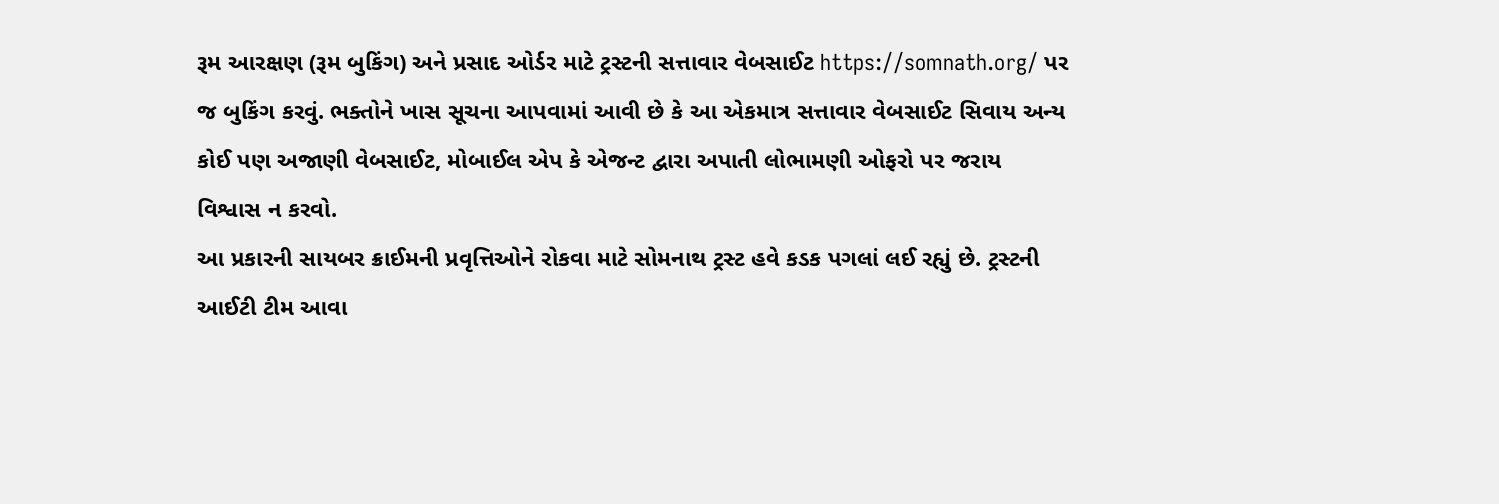રૂમ આરક્ષણ (રૂમ બુકિંગ) અને પ્રસાદ ઓર્ડર માટે ટ્રસ્ટની સત્તાવાર વેબસાઈટ https://somnath.org/ પર જ બુકિંગ કરવું. ભક્તોને ખાસ સૂચના આપવામાં આવી છે કે આ એકમાત્ર સત્તાવાર વેબસાઈટ સિવાય અન્ય કોઈ પણ અજાણી વેબસાઈટ, મોબાઈલ એપ કે એજન્ટ દ્વારા અપાતી લોભામણી ઓફરો પર જરાય વિશ્વાસ ન કરવો.
આ પ્રકારની સાયબર ક્રાઈમની પ્રવૃત્તિઓને રોકવા માટે સોમનાથ ટ્રસ્ટ હવે કડક પગલાં લઈ રહ્યું છે. ટ્રસ્ટની આઈટી ટીમ આવા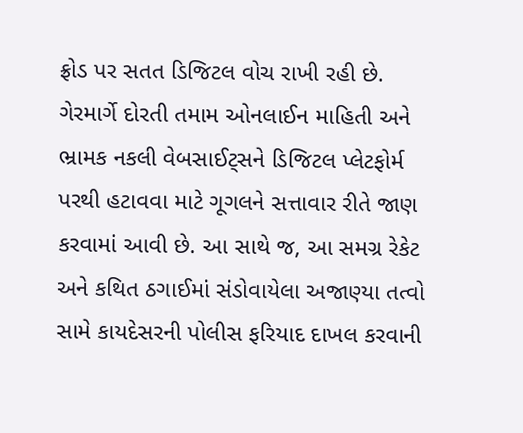ફ્રોડ પર સતત ડિજિટલ વોચ રાખી રહી છે. ગેરમાર્ગે દોરતી તમામ ઓનલાઈન માહિતી અને ભ્રામક નકલી વેબસાઈટ્સને ડિજિટલ પ્લેટફોર્મ પરથી હટાવવા માટે ગૂગલને સત્તાવાર રીતે જાણ કરવામાં આવી છે. આ સાથે જ, આ સમગ્ર રેકેટ અને કથિત ઠગાઈમાં સંડોવાયેલા અજાણ્યા તત્વો સામે કાયદેસરની પોલીસ ફરિયાદ દાખલ કરવાની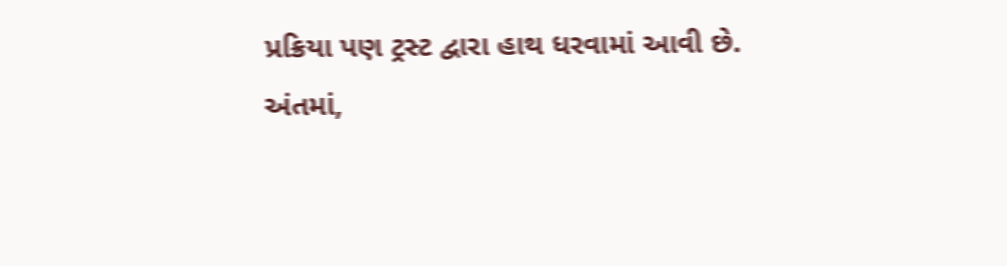પ્રક્રિયા પણ ટ્રસ્ટ દ્વારા હાથ ધરવામાં આવી છે.
અંતમાં,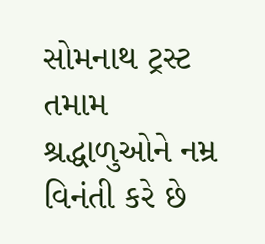સોમનાથ ટ્રસ્ટ તમામ શ્રદ્ધાળુઓને નમ્ર વિનંતી કરે છે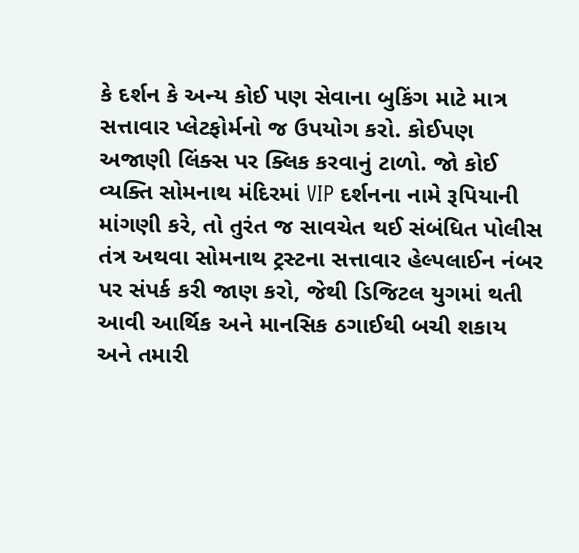કે દર્શન કે અન્ય કોઈ પણ સેવાના બુકિંગ માટે માત્ર સત્તાવાર પ્લેટફોર્મનો જ ઉપયોગ કરો. કોઈપણ અજાણી લિંક્સ પર ક્લિક કરવાનું ટાળો. જો કોઈ વ્યક્તિ સોમનાથ મંદિરમાં VIP દર્શનના નામે રૂપિયાની માંગણી કરે, તો તુરંત જ સાવચેત થઈ સંબંધિત પોલીસ તંત્ર અથવા સોમનાથ ટ્રસ્ટના સત્તાવાર હેલ્પલાઈન નંબર પર સંપર્ક કરી જાણ કરો, જેથી ડિજિટલ યુગમાં થતી આવી આર્થિક અને માનસિક ઠગાઈથી બચી શકાય અને તમારી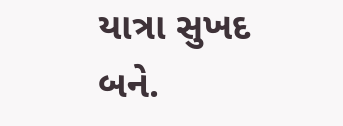યાત્રા સુખદ બને.